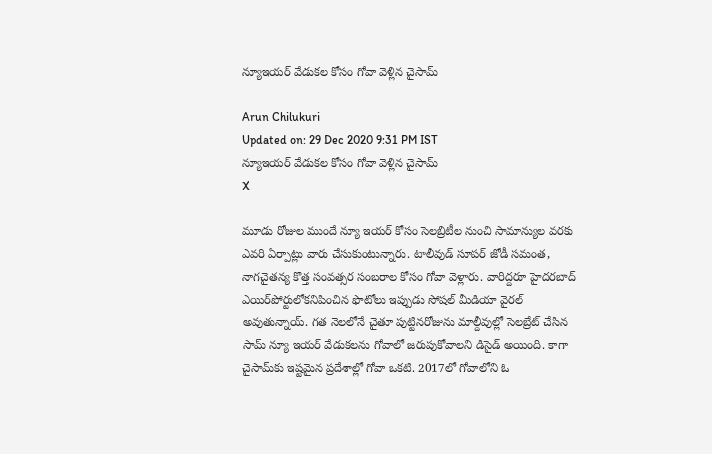న్యూఇయర్ వేడుకల కోసం గోవా వెళ్లిన చైసామ్‌

Arun Chilukuri
Updated on: 29 Dec 2020 9:31 PM IST
న్యూఇయర్ వేడుకల కోసం గోవా వెళ్లిన చైసామ్‌
X

మూడు రోజుల ముందే న్యూ ఇయర్‌ కోసం సెలబ్రిటీల నుంచి సామాన్యుల వరకు ఎవరి ఏర్పాట్లు వారు చేసుకుంటున్నారు. టాలీవుడ్ సూపర్ జోడీ సమంత, నాగచైతన్య కొత్త సంవత్సర సంబరాల కోసం గోవా వెళ్లారు. వారిద్దరూ హైదరబాద్ ఎయిర్‌పోర్టులోకనిపించిన ఫొటోలు ఇప్పుడు సోషల్ మీడియా వైరల్ అవుతున్నాయ్. గత నెలలోనే చైతూ పుట్టినరోజును మాల్దీవుల్లో సెలబ్రేట్ చేసిన సామ్ న్యూ ఇయర్ వేడుకలను గోవాలో జరుపుకోవాలని డిసైడ్ అయింది. కాగా చైసామ్‌కు ఇష్టమైన ప్రదేశాల్లో గోవా ఒకటి. 2017లో గోవాలోని ఓ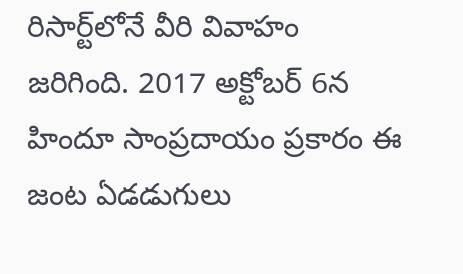రిసార్ట్‌లోనే వీరి వివాహం జరిగింది. 2017 అక్టోబర్‌ 6న హిందూ సాంప్రదాయం ప్రకారం ఈ జంట ఏడడుగులు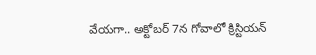వేయగా.. అక్టోబర్‌ 7న గోవాలో క్రిస్టియన్‌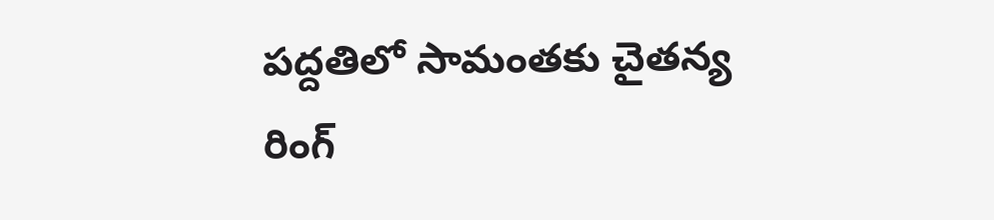పద్దతిలో సామంతకు చైతన్య రింగ్‌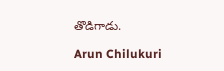తొడిగాడు.

Arun Chilukuri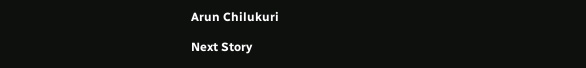Arun Chilukuri

Next Story